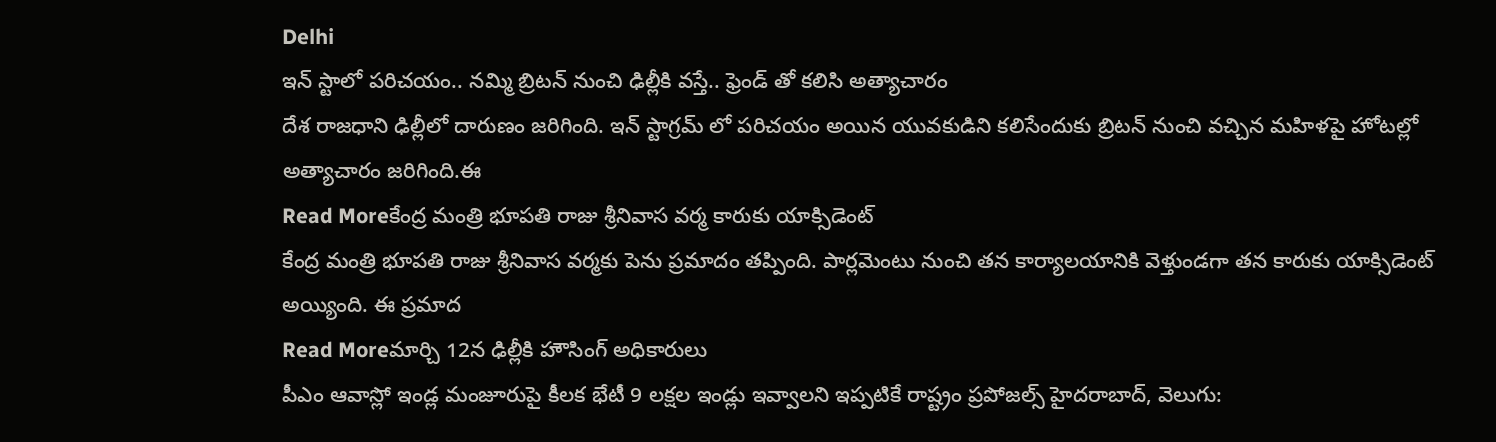Delhi
ఇన్ స్టాలో పరిచయం.. నమ్మి బ్రిటన్ నుంచి ఢిల్లీకి వస్తే.. ఫ్రెండ్ తో కలిసి అత్యాచారం
దేశ రాజధాని ఢిల్లీలో దారుణం జరిగింది. ఇన్ స్టాగ్రమ్ లో పరిచయం అయిన యువకుడిని కలిసేందుకు బ్రిటన్ నుంచి వచ్చిన మహిళపై హోటల్లో అత్యాచారం జరిగింది.ఈ
Read Moreకేంద్ర మంత్రి భూపతి రాజు శ్రీనివాస వర్మ కారుకు యాక్సిడెంట్
కేంద్ర మంత్రి భూపతి రాజు శ్రీనివాస వర్మకు పెను ప్రమాదం తప్పింది. పార్లమెంటు నుంచి తన కార్యాలయానికి వెళ్తుండగా తన కారుకు యాక్సిడెంట్ అయ్యింది. ఈ ప్రమాద
Read Moreమార్చి 12న ఢిల్లీకి హౌసింగ్ అధికారులు
పీఎం ఆవాస్లో ఇండ్ల మంజూరుపై కీలక భేటీ 9 లక్షల ఇండ్లు ఇవ్వాలని ఇప్పటికే రాష్ట్రం ప్రపోజల్స్ హైదరాబాద్, వెలుగు: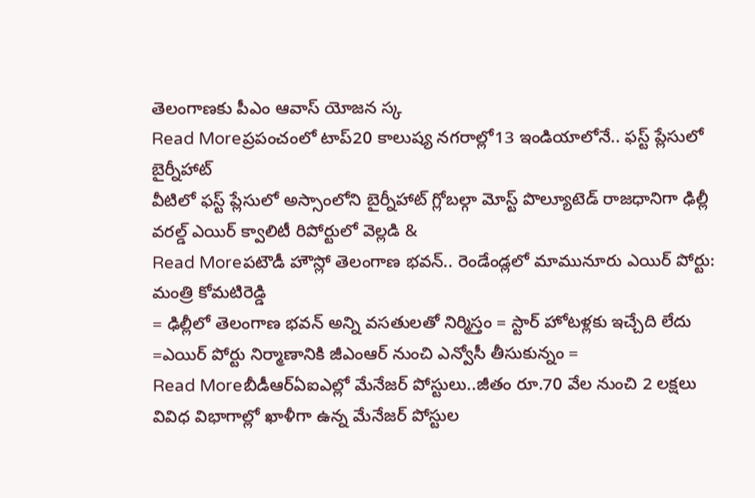తెలంగాణకు పీఎం ఆవాస్ యోజన స్క
Read Moreప్రపంచంలో టాప్20 కాలుష్య నగరాల్లో13 ఇండియాలోనే.. ఫస్ట్ ప్లేసులో బైర్నీహాట్
వీటిలో ఫస్ట్ ప్లేసులో అస్సాంలోని బైర్నీహాట్ గ్లోబల్గా మోస్ట్ పొల్యూటెడ్ రాజధానిగా ఢిల్లీ వరల్డ్ ఎయిర్ క్వాలిటీ రిపోర్టులో వెల్లడి &
Read Moreపటౌడీ హౌస్లో తెలంగాణ భవన్.. రెండేండ్లలో మామునూరు ఎయిర్ పోర్టు: మంత్రి కోమటిరెడ్డి
= ఢిల్లీలో తెలంగాణ భవన్ అన్ని వసతులతో నిర్మిస్తం = స్టార్ హోటళ్లకు ఇచ్చేది లేదు =ఎయిర్ పోర్టు నిర్మాణానికి జీఎంఆర్ నుంచి ఎన్వోసీ తీసుకున్నం =
Read Moreబీడీఆర్ఏఐఎల్లో మేనేజర్ పోస్టులు..జీతం రూ.70 వేల నుంచి 2 లక్షలు
వివిధ విభాగాల్లో ఖాళీగా ఉన్న మేనేజర్ పోస్టుల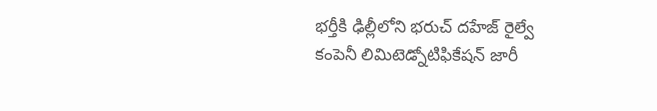భర్తీకి ఢిల్లీలోని భరుచ్ దహేజ్ రైల్వే కంపెనీ లిమిటెడ్నోటిఫికేషన్ జారీ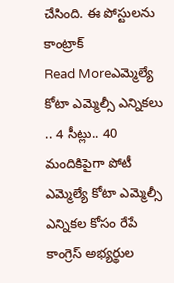చేసింది. ఈ పోస్టులను కాంట్రాక్
Read Moreఎమ్మెల్యే కోటా ఎమ్మెల్సీ ఎన్నికలు .. 4 సీట్లు.. 40 మందికిపైగా పోటీ
ఎమ్మెల్యే కోటా ఎమ్మెల్సీ ఎన్నికల కోసం రేపే కాంగ్రెస్ అభ్యర్థుల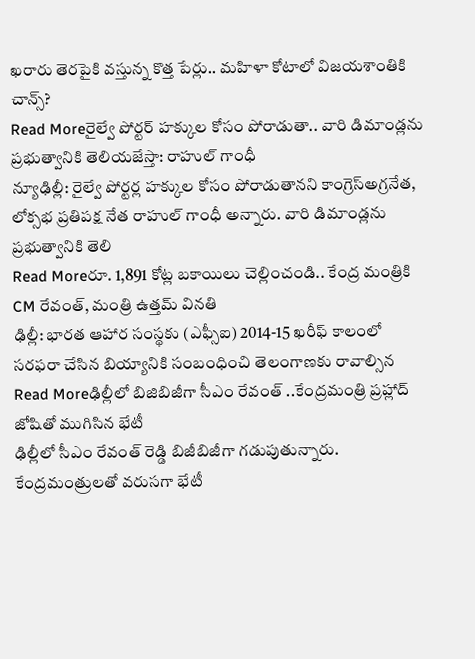ఖరారు తెరపైకి వస్తున్న కొత్త పేర్లు.. మహిళా కోటాలో విజయశాంతికి చాన్స్?
Read Moreరైల్వే పోర్టర్ హక్కుల కోసం పోరాడుతా.. వారి డిమాండ్లను ప్రభుత్వానికి తెలియజేస్తా: రాహుల్ గాంధీ
న్యూఢిల్లీ: రైల్వే పోర్టర్ల హక్కుల కోసం పోరాడుతానని కాంగ్రెస్అగ్రనేత, లోక్సభ ప్రతిపక్ష నేత రాహుల్ గాంధీ అన్నారు. వారి డిమాండ్లను ప్రభుత్వానికి తెలి
Read Moreరూ. 1,891 కోట్ల బకాయిలు చెల్లించండి.. కేంద్ర మంత్రికి CM రేవంత్, మంత్రి ఉత్తమ్ వినతి
ఢిల్లీ: భారత ఆహార సంస్థకు (ఎఫ్సీఐ) 2014-15 ఖరీఫ్ కాలంలో సరఫరా చేసిన బియ్యానికి సంబంధించి తెలంగాణకు రావాల్సిన
Read Moreఢిల్లీలో బిజిబిజీగా సీఎం రేవంత్ ..కేంద్రమంత్రి ప్రహ్లాద్ జోషితో ముగిసిన భేటీ
ఢిల్లీలో సీఎం రేవంత్ రెడ్డి బిజీబిజీగా గడుపుతున్నారు. కేంద్రమంత్రులతో వరుసగా భేటీ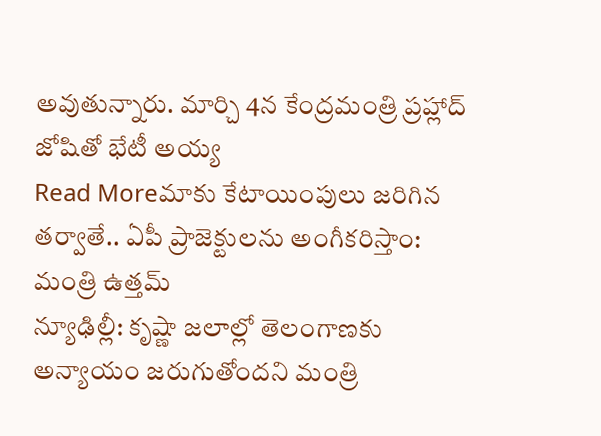అవుతున్నారు. మార్చి 4న కేంద్రమంత్రి ప్రహ్లాద్ జోషితో భేటీ అయ్య
Read Moreమాకు కేటాయింపులు జరిగిన తర్వాతే.. ఏపీ ప్రాజెక్టులను అంగీకరిస్తాం: మంత్రి ఉత్తమ్
న్యూఢిల్లీ: కృష్ణా జలాల్లో తెలంగాణకు అన్యాయం జరుగుతోందని మంత్రి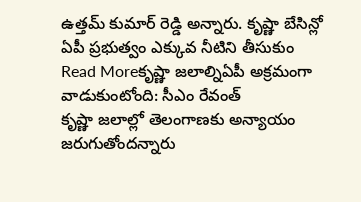ఉత్తమ్ కుమార్ రెడ్డి అన్నారు. కృష్ణా బేసిన్లో ఏపీ ప్రభుత్వం ఎక్కువ నీటిని తీసుకుం
Read Moreకృష్ణా జలాల్నిఏపీ అక్రమంగా వాడుకుంటోంది: సీఎం రేవంత్
కృష్ణా జలాల్లో తెలంగాణకు అన్యాయం జరుగుతోందన్నారు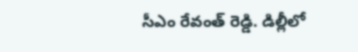సీఎం రేవంత్ రెడ్డి. డిల్లీలో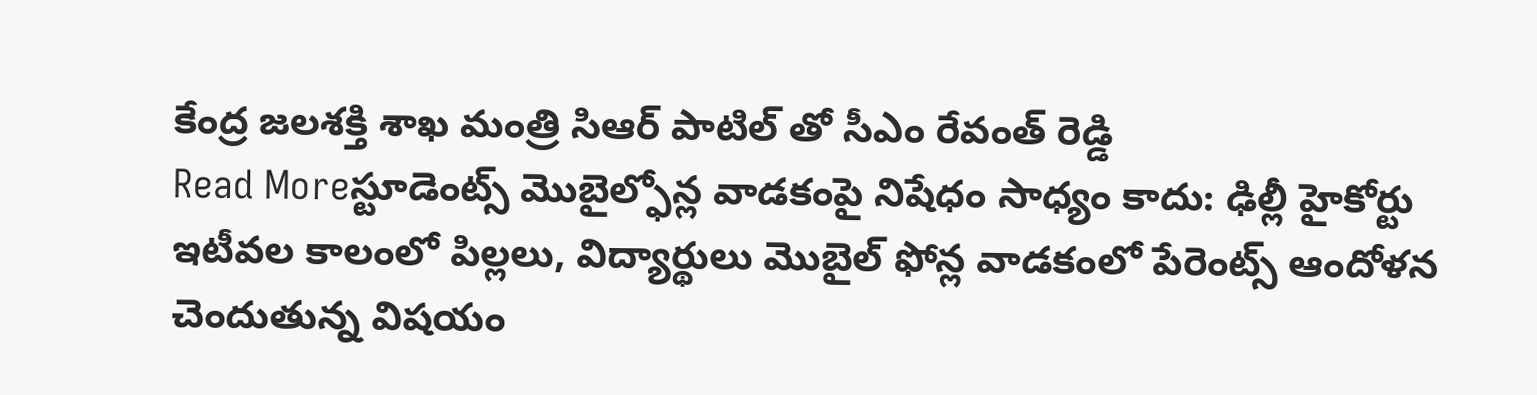కేంద్ర జలశక్తి శాఖ మంత్రి సిఆర్ పాటిల్ తో సీఎం రేవంత్ రెడ్డి
Read Moreస్టూడెంట్స్ మొబైల్ఫోన్ల వాడకంపై నిషేధం సాధ్యం కాదు: ఢిల్లీ హైకోర్టు
ఇటీవల కాలంలో పిల్లలు, విద్యార్థులు మొబైల్ ఫోన్ల వాడకంలో పేరెంట్స్ ఆందోళన చెందుతున్న విషయం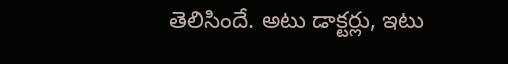తెలిసిందే. అటు డాక్టర్లు, ఇటు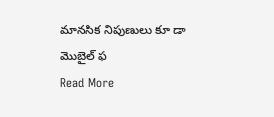మానసిక నిపుణులు కూ డా మొబైల్ ఫ
Read More